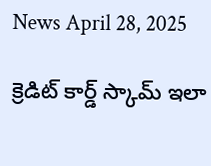News April 28, 2025

క్రెడిట్ కార్డ్ స్కామ్ ఇలా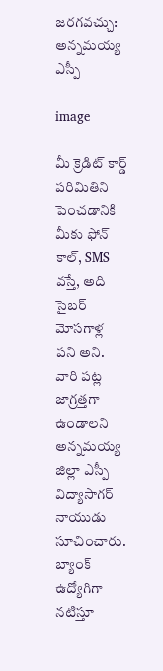జరగవచ్చు: అన్నమయ్య ఎస్పీ

image

మీ క్రెడిట్ కార్డ్ పరిమితిని పెంచడానికి మీకు ఫోన్ కాల్, SMS వస్తే, అది సైబర్ మోసగాళ్ల పని అని. వారి పట్ల జాగ్రత్తగా ఉండాలని అన్నమయ్య జిల్లా ఎస్పీ విద్యాసాగర్ నాయుడు సూచించారు. బ్యాంక్ ఉద్యోగిగా నటిస్తూ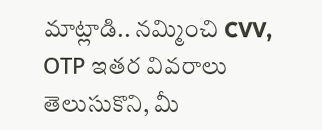మాట్లాడి.. నమ్మించి CVV, OТР ఇతర వివరాలు తెలుసుకొని, మీ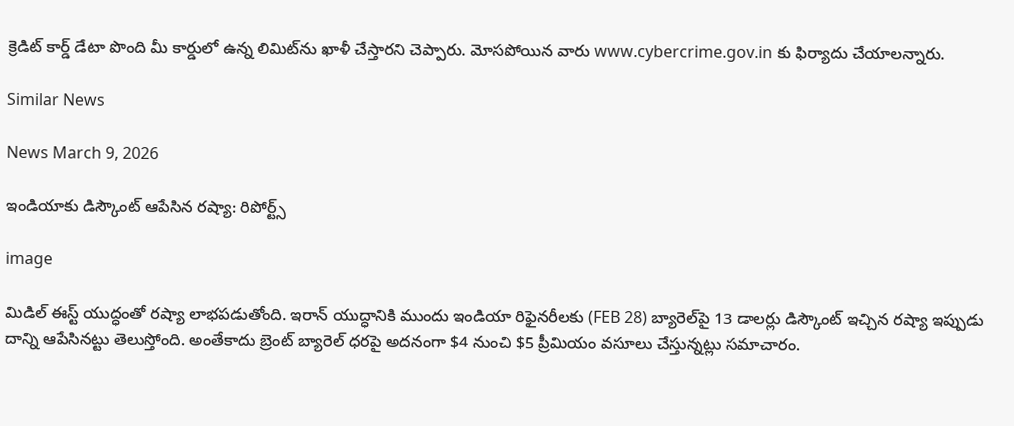క్రెడిట్ కార్డ్ డేటా పొంది మీ కార్డులో ఉన్న లిమిట్‌ను ఖాళీ చేస్తారని చెప్పారు. మోసపోయిన వారు www.cybercrime.gov.in కు ఫిర్యాదు చేయాలన్నారు.

Similar News

News March 9, 2026

ఇండియాకు డిస్కౌంట్ ఆపేసిన రష్యా: రిపోర్ట్స్

image

మిడిల్ ఈస్ట్‌ యుద్ధంతో రష్యా లాభపడుతోంది. ఇరాన్ యుద్ధానికి ముందు ఇండియా రిఫైనరీలకు (FEB 28) బ్యారెల్‌పై 13 డాలర్లు డిస్కౌంట్ ఇచ్చిన రష్యా ఇప్పుడు దాన్ని ఆపేసినట్టు తెలుస్తోంది. అంతేకాదు బ్రెంట్ బ్యారెల్ ధరపై అదనంగా $4 నుంచి $5 ప్రీమియం వసూలు చేస్తున్నట్లు సమాచారం.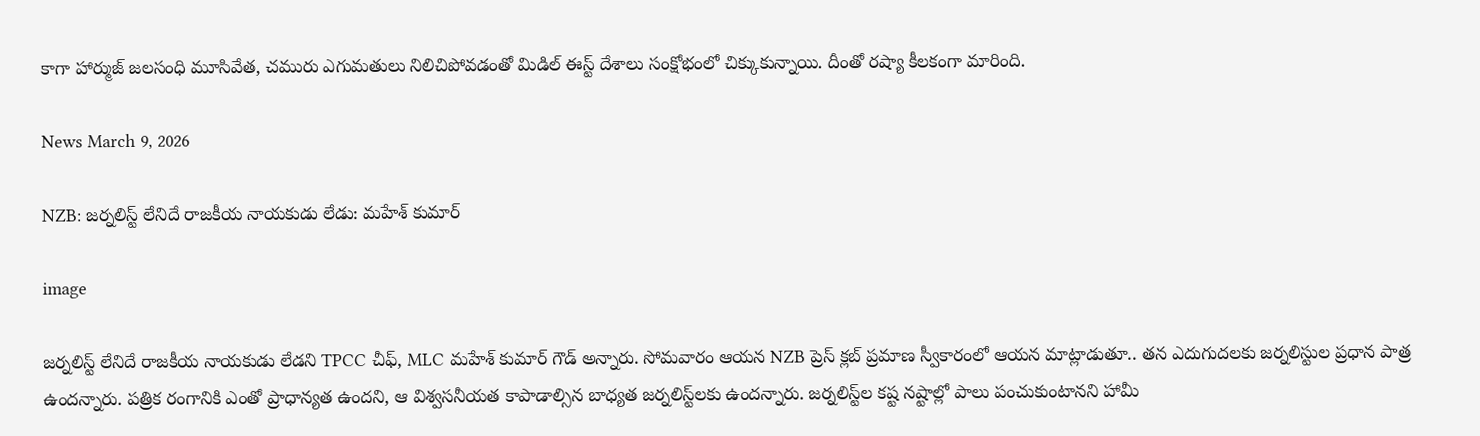కాగా హార్ముజ్ జలసంధి మూసివేత, చమురు ఎగుమతులు నిలిచిపోవడంతో మిడిల్ ఈస్ట్ దేశాలు సంక్షోభంలో చిక్కుకున్నాయి. దీంతో రష్యా కీలకంగా మారింది.

News March 9, 2026

NZB: జర్నలిస్ట్ లేనిదే రాజకీయ నాయకుడు లేడు: మహేశ్ కుమార్

image

జర్నలిస్ట్ లేనిదే రాజకీయ నాయకుడు లేడని TPCC చీఫ్, MLC మహేశ్ కుమార్ గౌడ్ అన్నారు. సోమవారం ఆయన NZB ప్రెస్ క్లబ్ ప్రమాణ స్వీకారంలో ఆయన మాట్లాడుతూ.. తన ఎదుగుదలకు జర్నలిస్టుల ప్రధాన పాత్ర ఉందన్నారు. పత్రిక రంగానికి ఎంతో ప్రాధాన్యత ఉందని, ఆ విశ్వసనీయత కాపాడాల్సిన బాధ్యత జర్నలిస్ట్‌లకు ఉందన్నారు. జర్నలిస్ట్‌ల కష్ట నష్టాల్లో పాలు పంచుకుంటానని హామీ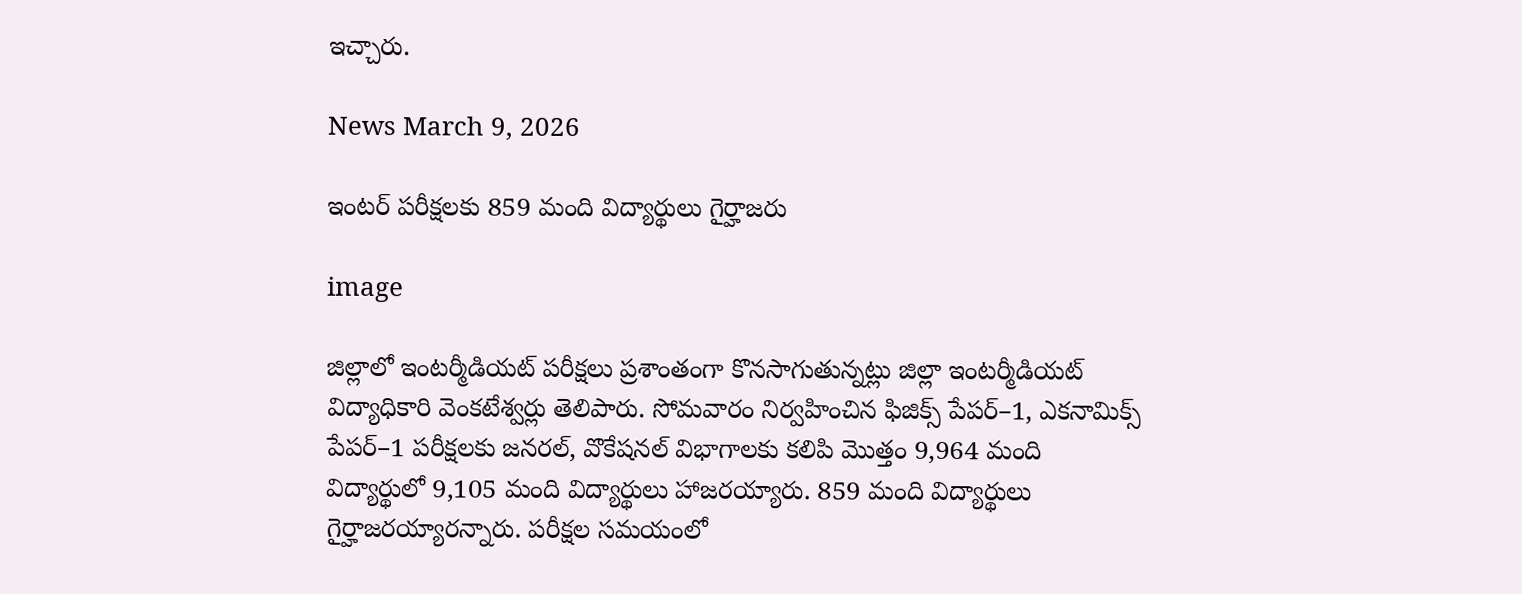ఇచ్చారు.

News March 9, 2026

ఇంటర్ పరీక్షలకు 859 మంది విద్యార్థులు గైర్హాజరు

image

జిల్లాలో ఇంటర్మీడియట్ పరీక్షలు ప్రశాంతంగా కొనసాగుతున్నట్లు జిల్లా ఇంటర్మీడియట్ విద్యాధికారి వెంకటేశ్వర్లు తెలిపారు. సోమవారం నిర్వహించిన ఫిజిక్స్ పేపర్–1, ఎకనామిక్స్ పేపర్–1 పరీక్షలకు జనరల్, వొకేషనల్ విభాగాలకు కలిపి మొత్తం 9,964 మంది విద్యార్థులో 9,105 మంది విద్యార్థులు హాజరయ్యారు. 859 మంది విద్యార్థులు గైర్హాజరయ్యారన్నారు. పరీక్షల సమయంలో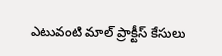ఎటువంటి మాల్ ప్రాక్టీస్ కేసులు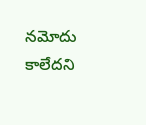నమోదు కాలేదని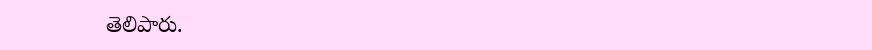తెలిపారు.